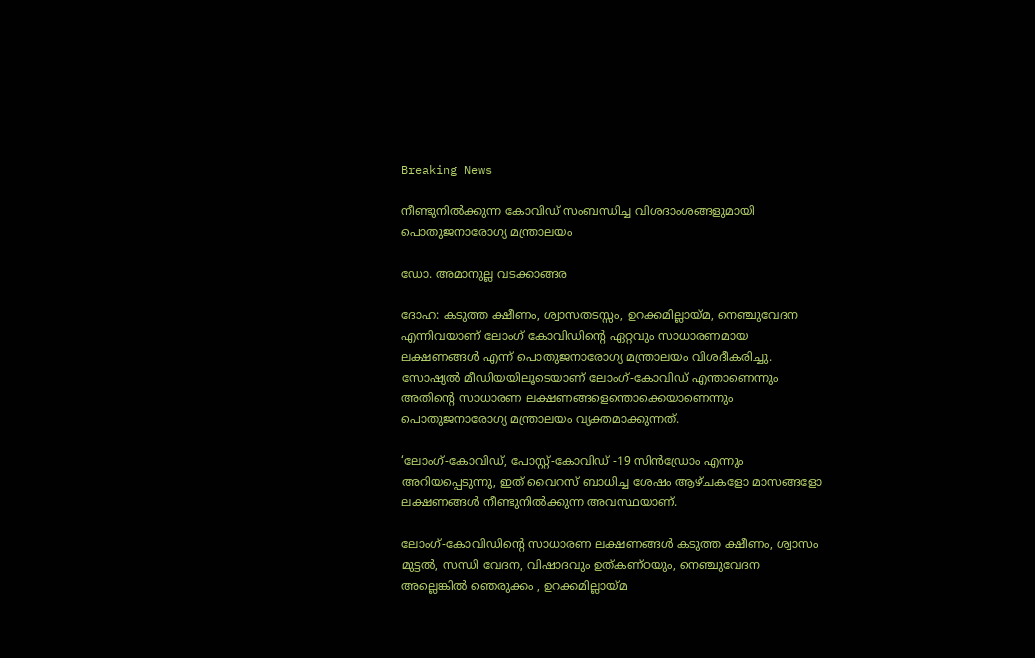Breaking News

നീണ്ടുനില്‍ക്കുന്ന കോവിഡ് സംബന്ധിച്ച വിശദാംശങ്ങളുമായി പൊതുജനാരോഗ്യ മന്ത്രാലയം

ഡോ. അമാനുല്ല വടക്കാങ്ങര

ദോഹ: കടുത്ത ക്ഷീണം, ശ്വാസതടസ്സം, ഉറക്കമില്ലായ്മ, നെഞ്ചുവേദന എന്നിവയാണ് ലോംഗ് കോവിഡിന്റെ ഏറ്റവും സാധാരണമായ ലക്ഷണങ്ങള്‍ എന്ന് പൊതുജനാരോഗ്യ മന്ത്രാലയം വിശദീകരിച്ചു. സോഷ്യല്‍ മീഡിയയിലൂടെയാണ് ലോംഗ്-കോവിഡ് എന്താണെന്നും അതിന്റെ സാധാരണ ലക്ഷണങ്ങളെന്തൊക്കെയാണെന്നും പൊതുജനാരോഗ്യ മന്ത്രാലയം വ്യക്തമാക്കുന്നത്.

‘ലോംഗ്-കോവിഡ്, പോസ്റ്റ്-കോവിഡ് -19 സിന്‍ഡ്രോം എന്നും അറിയപ്പെടുന്നു, ഇത് വൈറസ് ബാധിച്ച ശേഷം ആഴ്ചകളോ മാസങ്ങളോ ലക്ഷണങ്ങള്‍ നീണ്ടുനില്‍ക്കുന്ന അവസ്ഥയാണ്.

ലോംഗ്-കോവിഡിന്റെ സാധാരണ ലക്ഷണങ്ങള്‍ കടുത്ത ക്ഷീണം, ശ്വാസം മുട്ടല്‍, സന്ധി വേദന, വിഷാദവും ഉത്കണ്ഠയും, നെഞ്ചുവേദന അല്ലെങ്കില്‍ ഞെരുക്കം , ഉറക്കമില്ലായ്മ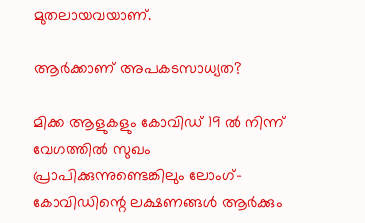മുതലായവയാണ്.

ആര്‍ക്കാണ് അപകടസാധ്യത?

മിക്ക ആളുകളും കോവിഡ് 19 ല്‍ നിന്ന് വേഗത്തില്‍ സുഖം പ്രാപിക്കുന്നുണ്ടെങ്കിലും ലോംഗ്-കോവിഡിന്റെ ലക്ഷണങ്ങള്‍ ആര്‍ക്കും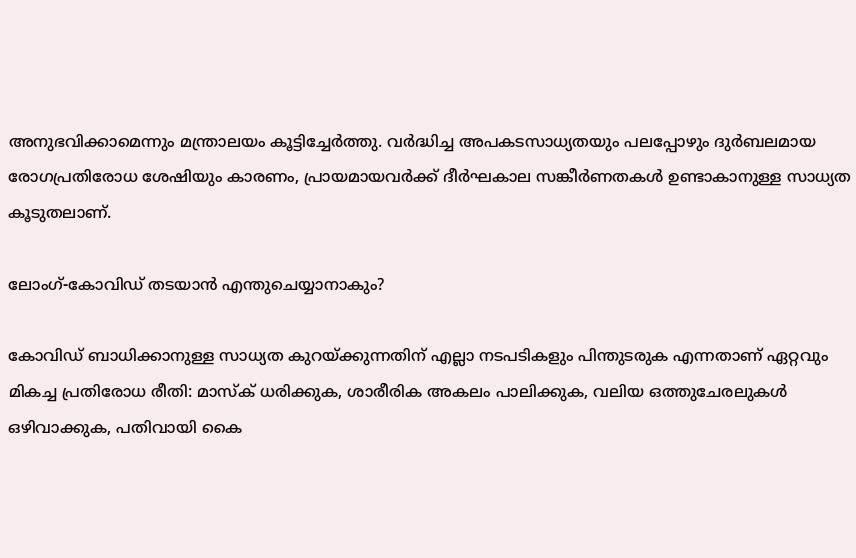അനുഭവിക്കാമെന്നും മന്ത്രാലയം കൂട്ടിച്ചേര്‍ത്തു. വര്‍ദ്ധിച്ച അപകടസാധ്യതയും പലപ്പോഴും ദുര്‍ബലമായ രോഗപ്രതിരോധ ശേഷിയും കാരണം, പ്രായമായവര്‍ക്ക് ദീര്‍ഘകാല സങ്കീര്‍ണതകള്‍ ഉണ്ടാകാനുള്ള സാധ്യത കൂടുതലാണ്.

ലോംഗ്-കോവിഡ് തടയാന്‍ എന്തുചെയ്യാനാകും?

കോവിഡ് ബാധിക്കാനുള്ള സാധ്യത കുറയ്ക്കുന്നതിന് എല്ലാ നടപടികളും പിന്തുടരുക എന്നതാണ് ഏറ്റവും മികച്ച പ്രതിരോധ രീതി: മാസ്‌ക് ധരിക്കുക, ശാരീരിക അകലം പാലിക്കുക, വലിയ ഒത്തുചേരലുകള്‍ ഒഴിവാക്കുക, പതിവായി കൈ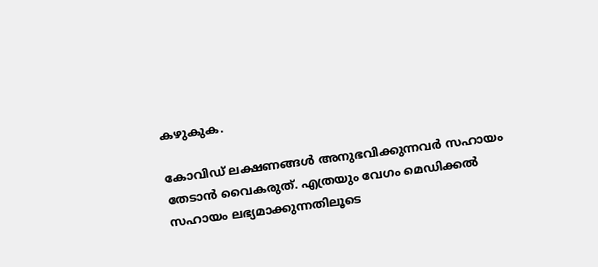കഴുകുക.

കോവിഡ് ലക്ഷണങ്ങള്‍ അനുഭവിക്കുന്നവര്‍ സഹായം തേടാന്‍ വൈകരുത്. എത്രയും വേഗം മെഡിക്കല്‍ സഹായം ലഭ്യമാക്കുന്നതിലൂടെ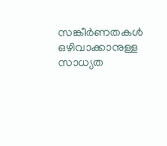സങ്കീര്‍ണതകള്‍ ഒഴിവാക്കാനുള്ള സാധ്യത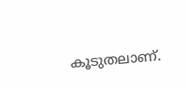കൂടുതലാണ്.